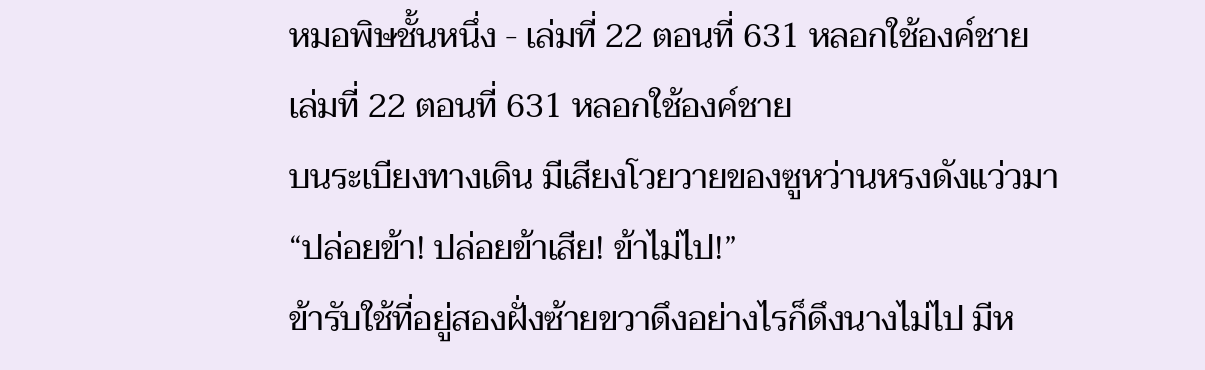หมอพิษชั้นหนึ่ง - เล่มที่ 22 ตอนที่ 631 หลอกใช้องค์ชาย
เล่มที่ 22 ตอนที่ 631 หลอกใช้องค์ชาย
บนระเบียงทางเดิน มีเสียงโวยวายของซูหว่านหรงดังแว่วมา
“ปล่อยข้า! ปล่อยข้าเสีย! ข้าไม่ไป!”
ข้ารับใช้ที่อยู่สองฝั่งซ้ายขวาดึงอย่างไรก็ดึงนางไม่ไป มีห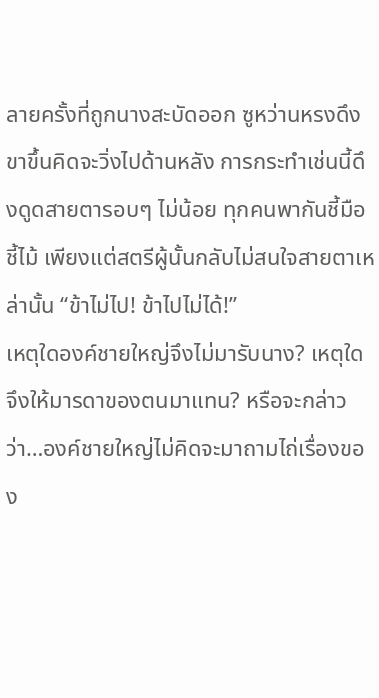ลายครั้งที่ถูกนางสะบัดออก ซูหว่านหรงดึงขาขึ้นคิดจะวิ่งไปด้านหลัง การกระทำเช่นนี้ดึงดูดสายตารอบๆ ไม่น้อย ทุกคนพากันชี้มือชี้ไม้ เพียงแต่สตรีผู้นั้นกลับไม่สนใจสายตาเหล่านั้น “ข้าไม่ไป! ข้าไปไม่ได้!”
เหตุใดองค์ชายใหญ่จึงไม่มารับนาง? เหตุใดจึงให้มารดาของตนมาแทน? หรือจะกล่าวว่า…องค์ชายใหญ่ไม่คิดจะมาถามไถ่เรื่องของ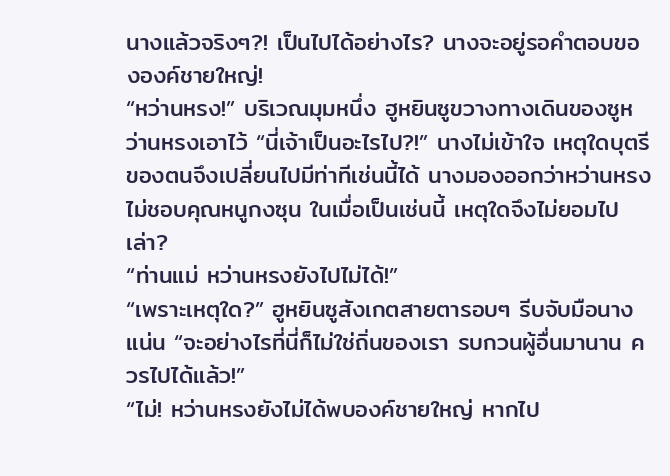นางแล้วจริงๆ?! เป็นไปได้อย่างไร? นางจะอยู่รอคำตอบขององค์ชายใหญ่!
“หว่านหรง!” บริเวณมุมหนึ่ง ฮูหยินซูขวางทางเดินของซูหว่านหรงเอาไว้ “นี่เจ้าเป็นอะไรไป?!” นางไม่เข้าใจ เหตุใดบุตรีของตนจึงเปลี่ยนไปมีท่าทีเช่นนี้ได้ นางมองออกว่าหว่านหรงไม่ชอบคุณหนูกงซุน ในเมื่อเป็นเช่นนี้ เหตุใดจึงไม่ยอมไปเล่า?
“ท่านแม่ หว่านหรงยังไปไม่ได้!”
“เพราะเหตุใด?” ฮูหยินซูสังเกตสายตารอบๆ รีบจับมือนางแน่น “จะอย่างไรที่นี่ก็ไม่ใช่ถิ่นของเรา รบกวนผู้อื่นมานาน ควรไปได้แล้ว!”
“ไม่! หว่านหรงยังไม่ได้พบองค์ชายใหญ่ หากไป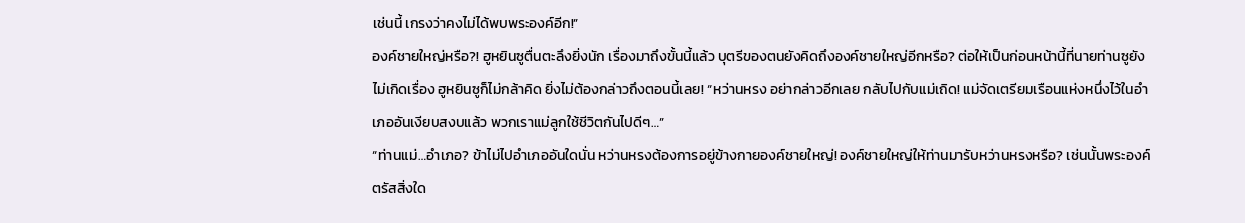เช่นนี้ เกรงว่าคงไม่ได้พบพระองค์อีก!”
องค์ชายใหญ่หรือ?! ฮูหยินซูตื่นตะลึงยิ่งนัก เรื่องมาถึงขั้นนี้แล้ว บุตรีของตนยังคิดถึงองค์ชายใหญ่อีกหรือ? ต่อให้เป็นก่อนหน้านี้ที่นายท่านซูยังไม่เกิดเรื่อง ฮูหยินซูก็ไม่กล้าคิด ยิ่งไม่ต้องกล่าวถึงตอนนี้เลย! “หว่านหรง อย่ากล่าวอีกเลย กลับไปกับแม่เถิด! แม่จัดเตรียมเรือนแห่งหนึ่งไว้ในอำเภออันเงียบสงบแล้ว พวกเราแม่ลูกใช้ชีวิตกันไปดีๆ…”
“ท่านแม่…อำเภอ? ข้าไม่ไปอำเภออันใดนั่น หว่านหรงต้องการอยู่ข้างกายองค์ชายใหญ่! องค์ชายใหญ่ให้ท่านมารับหว่านหรงหรือ? เช่นนั้นพระองค์ตรัสสิ่งใด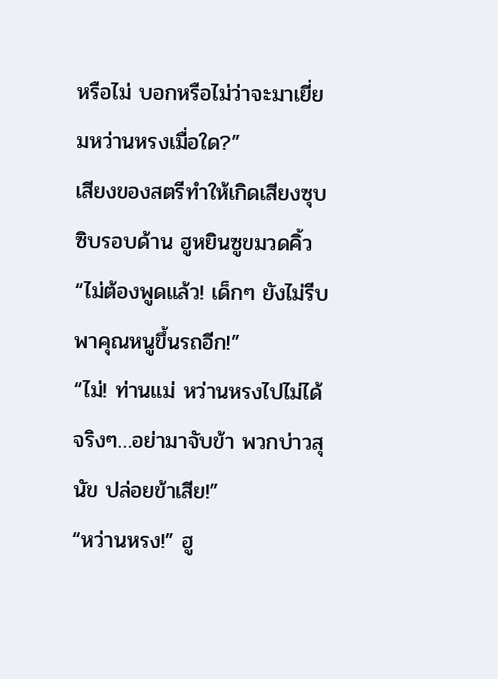หรือไม่ บอกหรือไม่ว่าจะมาเยี่ยมหว่านหรงเมื่อใด?”
เสียงของสตรีทำให้เกิดเสียงซุบซิบรอบด้าน ฮูหยินซูขมวดคิ้ว “ไม่ต้องพูดแล้ว! เด็กๆ ยังไม่รีบพาคุณหนูขึ้นรถอีก!”
“ไม่! ท่านแม่ หว่านหรงไปไม่ได้จริงๆ…อย่ามาจับข้า พวกบ่าวสุนัข ปล่อยข้าเสีย!”
“หว่านหรง!” ฮู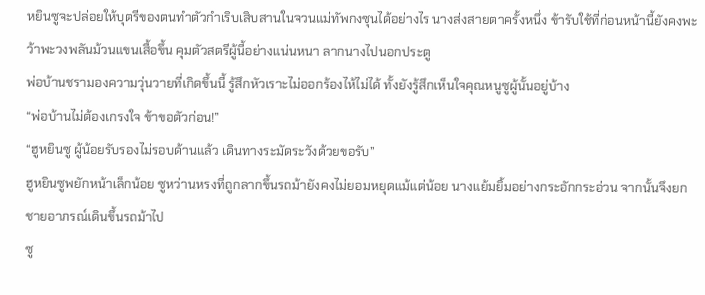หยินซูจะปล่อยให้บุตรีของตนทำตัวกำเริบเสิบสานในจวนแม่ทัพกงซุนได้อย่างไร นางส่งสายตาครั้งหนึ่ง ข้ารับใช้ที่ก่อนหน้านี้ยังคงพะว้าพะวงพลันม้วนแขนเสื้อขึ้น คุมตัวสตรีผู้นี้อย่างแน่นหนา ลากนางไปนอกประตู
พ่อบ้านชรามองความวุ่นวายที่เกิดขึ้นนี้ รู้สึกหัวเราะไม่ออกร้องไห้ไม่ได้ ทั้งยังรู้สึกเห็นใจคุณหนูซูผู้นั้นอยู่บ้าง
“พ่อบ้านไม่ต้องเกรงใจ ข้าขอตัวก่อน!”
“ฮูหยินซู ผู้น้อยรับรองไม่รอบด้านแล้ว เดินทางระมัดระวังด้วยขอรับ”
ฮูหยินซูพยักหน้าเล็กน้อย ซูหว่านหรงที่ถูกลากขึ้นรถม้ายังคงไม่ยอมหยุดแม้แต่น้อย นางแย้มยิ้มอย่างกระอักกระอ่วน จากนั้นจึงยกชายอาภรณ์เดินขึ้นรถม้าไป
ซู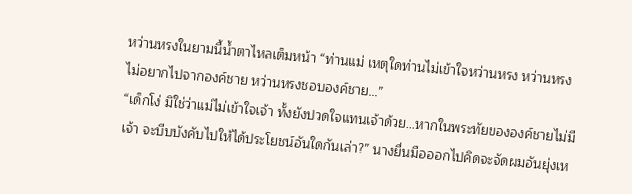หว่านหรงในยามนี้น้ำตาไหลเต็มหน้า “ท่านแม่ เหตุใดท่านไม่เข้าใจหว่านหรง หว่านหรงไม่อยากไปจากองค์ชาย หว่านหรงชอบองค์ชาย…”
“เด็กโง่ มิใช่ว่าแม่ไม่เข้าใจเจ้า ทั้งยังปวดใจแทนเจ้าด้วย…หากในพระทัยขององค์ชายไม่มีเจ้า จะบีบบังคับไปให้ได้ประโยชน์อันใดกันเล่า?” นางยื่นมือออกไปคิดจะจัดผมอันยุ่งเห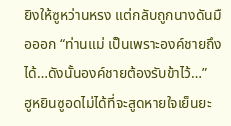ยิงให้ซูหว่านหรง แต่กลับถูกนางดันมือออก “ท่านแม่ เป็นเพราะองค์ชายถึงได้…ดังนั้นองค์ชายต้องรับข้าไว้…”
ฮูหยินซูอดไม่ได้ที่จะสูดหายใจเย็นยะ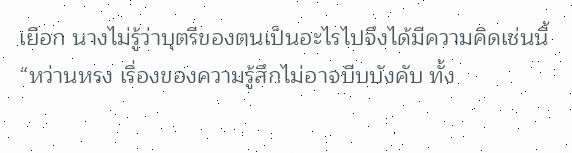เยือก นางไม่รู้ว่าบุตรีของตนเป็นอะไรไปจึงได้มีความคิดเช่นนี้ “หว่านหรง เรื่องของความรู้สึกไม่อาจบีบบังคับ ทั้ง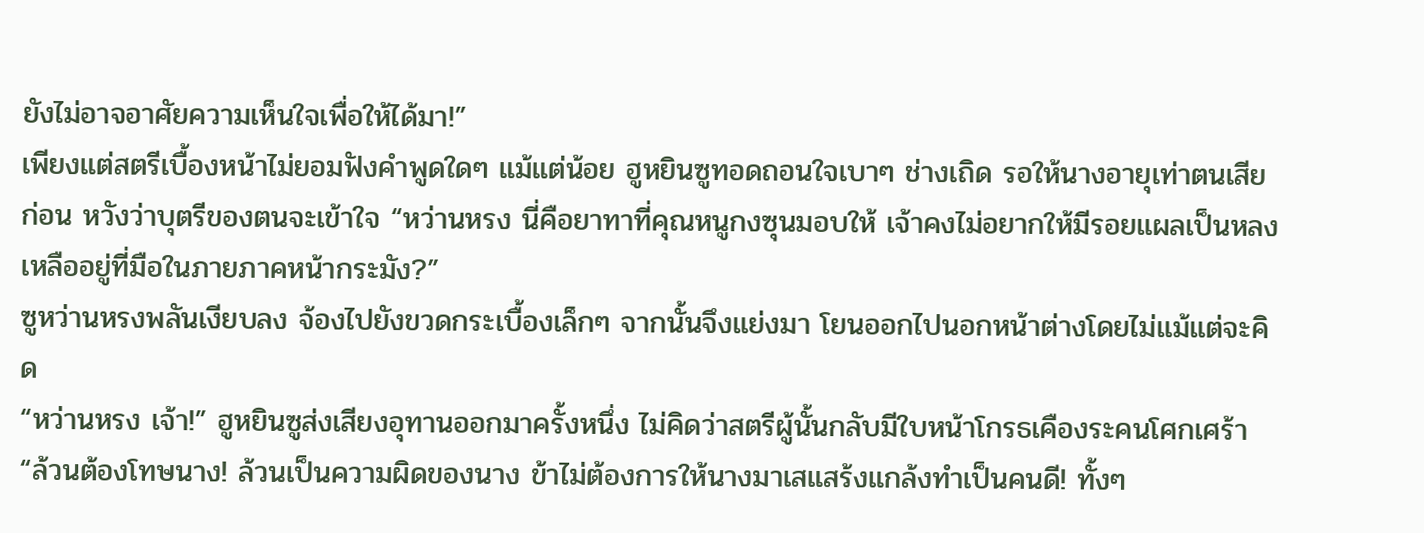ยังไม่อาจอาศัยความเห็นใจเพื่อให้ได้มา!”
เพียงแต่สตรีเบื้องหน้าไม่ยอมฟังคำพูดใดๆ แม้แต่น้อย ฮูหยินซูทอดถอนใจเบาๆ ช่างเถิด รอให้นางอายุเท่าตนเสียก่อน หวังว่าบุตรีของตนจะเข้าใจ “หว่านหรง นี่คือยาทาที่คุณหนูกงซุนมอบให้ เจ้าคงไม่อยากให้มีรอยแผลเป็นหลงเหลืออยู่ที่มือในภายภาคหน้ากระมัง?”
ซูหว่านหรงพลันเงียบลง จ้องไปยังขวดกระเบื้องเล็กๆ จากนั้นจึงแย่งมา โยนออกไปนอกหน้าต่างโดยไม่แม้แต่จะคิด
“หว่านหรง เจ้า!” ฮูหยินซูส่งเสียงอุทานออกมาครั้งหนึ่ง ไม่คิดว่าสตรีผู้นั้นกลับมีใบหน้าโกรธเคืองระคนโศกเศร้า “ล้วนต้องโทษนาง! ล้วนเป็นความผิดของนาง ข้าไม่ต้องการให้นางมาเสแสร้งแกล้งทำเป็นคนดี! ทั้งๆ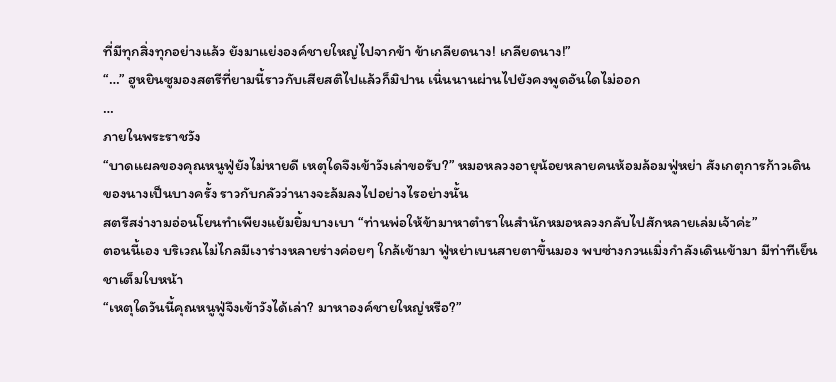ที่มีทุกสิ่งทุกอย่างแล้ว ยังมาแย่งองค์ชายใหญ่ไปจากข้า ข้าเกลียดนาง! เกลียดนาง!”
“…” ฮูหยินซูมองสตรีที่ยามนี้ราวกับเสียสติไปแล้วก็มิปาน เนิ่นนานผ่านไปยังคงพูดอันใดไม่ออก
…
ภายในพระราชวัง
“บาดแผลของคุณหนูฟู่ยังไม่หายดี เหตุใดจึงเข้าวังเล่าขอรับ?” หมอหลวงอายุน้อยหลายคนห้อมล้อมฟู่หย่า สังเกตุการก้าวเดินของนางเป็นบางครั้ง ราวกับกลัวว่านางจะล้มลงไปอย่างไรอย่างนั้น
สตรีสง่างามอ่อนโยนทำเพียงแย้มยิ้มบางเบา “ท่านพ่อให้ข้ามาหาตำราในสำนักหมอหลวงกลับไปสักหลายเล่มเจ้าค่ะ”
ตอนนี้เอง บริเวณไม่ไกลมีเงาร่างหลายร่างค่อยๆ ใกล้เข้ามา ฟู่หย่าเบนสายตาขึ้นมอง พบซ่างกวนเมิ่งกำลังเดินเข้ามา มีท่าทีเย็นชาเต็มใบหน้า
“เหตุใดวันนี้คุณหนูฟู่จึงเข้าวังได้เล่า? มาหาองค์ชายใหญ่หรือ?”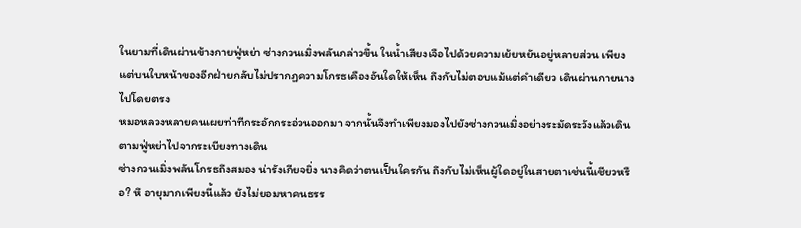ในยามที่เดินผ่านข้างกายฟู่หย่า ซ่างกวนเมิ่งพลันกล่าวขึ้น ในน้ำเสียงเจือไปด้วยความเย้ยหยันอยู่หลายส่วน เพียงแต่บนใบหน้าของอีกฝ่ายกลับไม่ปรากฏความโกรธเคืองอันใดให้เห็น ถึงกับไม่ตอบแม้แต่คำเดียว เดินผ่านกายนางไปโดยตรง
หมอหลวงหลายคนเผยท่าทีกระอักกระอ่วนออกมา จากนั้นจึงทำเพียงมองไปยังซ่างกวนเมิ่งอย่างระมัดระวังแล้วเดินตามฟู่หย่าไปจากระเบียงทางเดิน
ซ่างกวนเมิ่งพลันโกรธถึงสมอง น่ารังเกียจยิ่ง นางคิดว่าตนเป็นใครกัน ถึงกับไม่เห็นผู้ใดอยู่ในสายตาเช่นนี้เชียวหรือ? หึ อายุมากเพียงนี้แล้ว ยังไม่ยอมหาคนธรร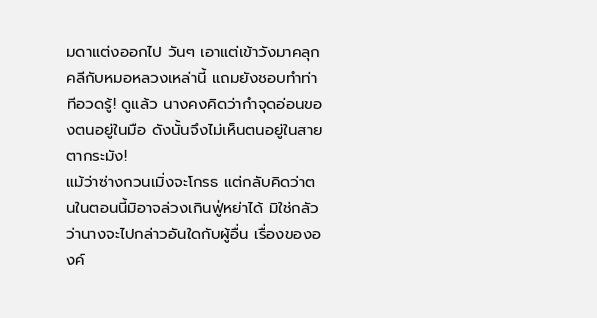มดาแต่งออกไป วันๆ เอาแต่เข้าวังมาคลุกคลีกับหมอหลวงเหล่านี้ แถมยังชอบทำท่าทีอวดรู้! ดูแล้ว นางคงคิดว่ากำจุดอ่อนของตนอยู่ในมือ ดังนั้นจึงไม่เห็นตนอยู่ในสายตากระมัง!
แม้ว่าซ่างกวนเมิ่งจะโกรธ แต่กลับคิดว่าตนในตอนนี้มิอาจล่วงเกินฟู่หย่าได้ มิใช่กลัวว่านางจะไปกล่าวอันใดกับผู้อื่น เรื่องขององค์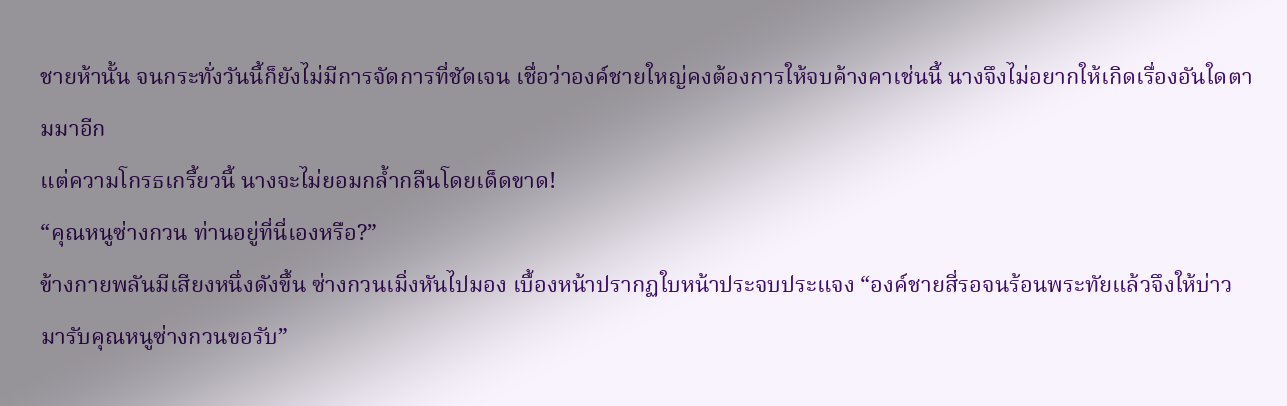ชายห้านั้น จนกระทั่งวันนี้ก็ยังไม่มีการจัดการที่ชัดเจน เชื่อว่าองค์ชายใหญ่คงต้องการให้จบค้างคาเช่นนี้ นางจึงไม่อยากให้เกิดเรื่องอันใดตามมาอีก
แต่ความโกรธเกรี้ยวนี้ นางจะไม่ยอมกล้ำกลืนโดยเด็ดขาด!
“คุณหนูซ่างกวน ท่านอยู่ที่นี่เองหรือ?”
ข้างกายพลันมีเสียงหนึ่งดังขึ้น ซ่างกวนเมิ่งหันไปมอง เบื้องหน้าปรากฏใบหน้าประจบประแจง “องค์ชายสี่รอจนร้อนพระทัยแล้วจึงให้บ่าวมารับคุณหนูซ่างกวนขอรับ”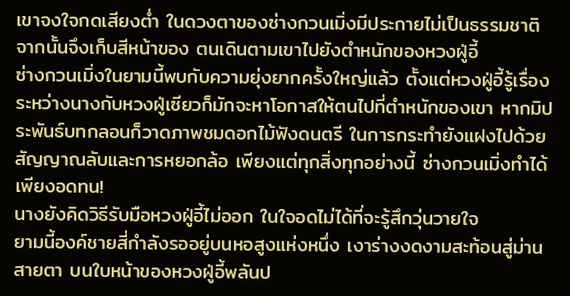เขาจงใจกดเสียงต่ำ ในดวงตาของซ่างกวนเมิ่งมีประกายไม่เป็นธรรมชาติ จากนั้นจึงเก็บสีหน้าของ ตนเดินตามเขาไปยังตำหนักของหวงฝู่อี้
ซ่างกวนเมิ่งในยามนี้พบกับความยุ่งยากครั้งใหญ่แล้ว ตั้งแต่หวงฝู่อี้รู้เรื่องระหว่างนางกับหวงฝู่เซียวก็มักจะหาโอกาสให้ตนไปที่ตำหนักของเขา หากมิประพันธ์บทกลอนก็วาดภาพชมดอกไม้ฟังดนตรี ในการกระทำยังแฝงไปด้วยสัญญาณลับและการหยอกล้อ เพียงแต่ทุกสิ่งทุกอย่างนี้ ซ่างกวนเมิ่งทำได้เพียงอดทน!
นางยังคิดวิธีรับมือหวงฝู่อี้ไม่ออก ในใจอดไม่ได้ที่จะรู้สึกวุ่นวายใจ
ยามนี้องค์ชายสี่กำลังรออยู่บนหอสูงแห่งหนึ่ง เงาร่างงดงามสะท้อนสู่ม่านสายตา บนใบหน้าของหวงฝู่อี้พลันป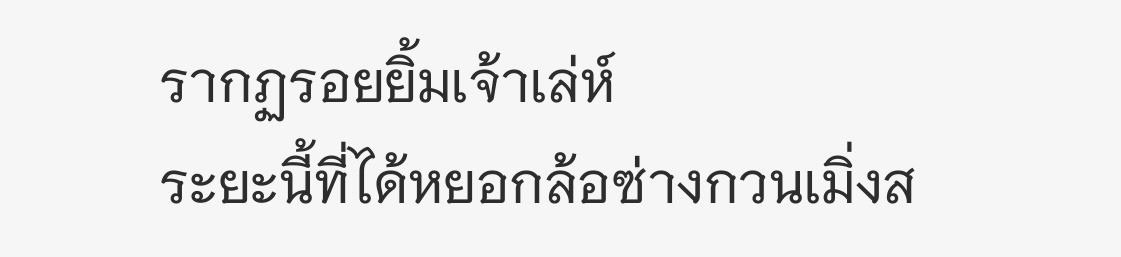รากฏรอยยิ้มเจ้าเล่ห์
ระยะนี้ที่ได้หยอกล้อซ่างกวนเมิ่งส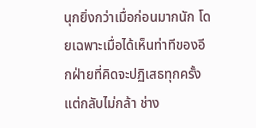นุกยิ่งกว่าเมื่อก่อนมากนัก โดยเฉพาะเมื่อได้เห็นท่าทีของอีกฝ่ายที่คิดจะปฏิเสธทุกครั้งแต่กลับไม่กล้า ช่าง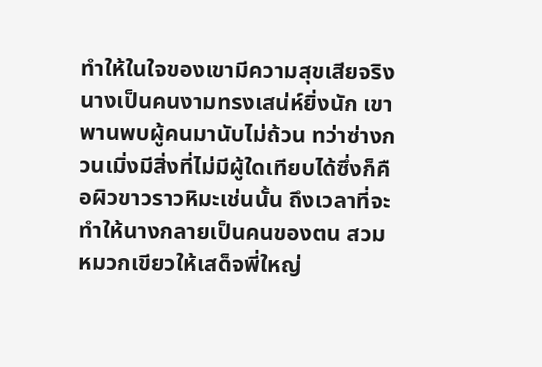ทำให้ในใจของเขามีความสุขเสียจริง นางเป็นคนงามทรงเสน่ห์ยิ่งนัก เขาพานพบผู้คนมานับไม่ถ้วน ทว่าซ่างกวนเมิ่งมีสิ่งที่ไม่มีผู้ใดเทียบได้ซึ่งก็คือผิวขาวราวหิมะเช่นนั้น ถึงเวลาที่จะทำให้นางกลายเป็นคนของตน สวมหมวกเขียวให้เสด็จพี่ใหญ่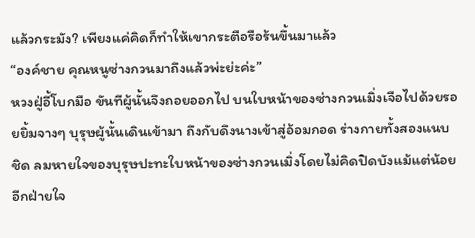แล้วกระมัง? เพียงแค่คิดก็ทำให้เขากระตือรือร้นขึ้นมาแล้ว
“องค์ชาย คุณหนูซ่างกวนมาถึงแล้วพ่ะย่ะค่ะ”
หวงฝู่อี้โบกมือ ขันทีผู้นั้นจึงถอยออกไป บนใบหน้าของซ่างกวนเมิ่งเจือไปด้วยรอยยิ้มจางๆ บุรุษผู้นั้นเดินเข้ามา ถึงกับดึงนางเข้าสู่อ้อมกอด ร่างกายทั้งสองแนบชิด ลมหายใจของบุรุษปะทะใบหน้าของซ่างกวนเมิ่งโดยไม่คิดปิดบังแม้แต่น้อย อีกฝ่ายใจ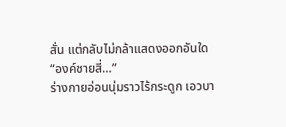สั่น แต่กลับไม่กล้าแสดงออกอันใด
“องค์ชายสี่…”
ร่างกายอ่อนนุ่มราวไร้กระดูก เอวบา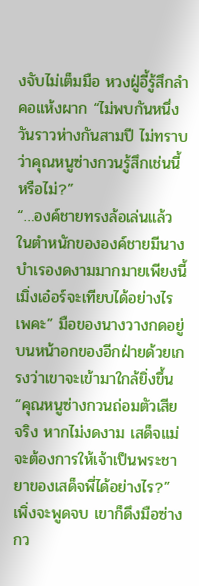งจับไม่เต็มมือ หวงฝู่อี้รู้สึกลำคอแห้งผาก “ไม่พบกันหนึ่งวันราวห่างกันสามปี ไม่ทราบว่าคุณหนูซ่างกวนรู้สึกเช่นนี้หรือไม่?”
“…องค์ชายทรงล้อเล่นแล้ว ในตำหนักขององค์ชายมีนางบำเรองดงามมากมายเพียงนี้ เมิ่งเอ๋อร์จะเทียบได้อย่างไรเพคะ” มือของนางวางกดอยู่บนหน้าอกของอีกฝ่ายด้วยเกรงว่าเขาจะเข้ามาใกล้ยิ่งขึ้น
“คุณหนูซ่างกวนถ่อมตัวเสียจริง หากไม่งดงาม เสด็จแม่จะต้องการให้เจ้าเป็นพระชายาของเสด็จพี่ได้อย่างไร?” เพิ่งจะพูดจบ เขาก็ดึงมือซ่างกว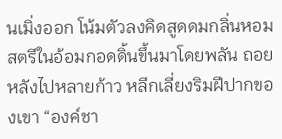นเมิ่งออก โน้มตัวลงคิดสูดดมกลิ่นหอม สตรีในอ้อมกอดดิ้นขึ้นมาโดยพลัน ถอยหลังไปหลายก้าว หลีกเลี่ยงริมฝีปากของเขา “องค์ชา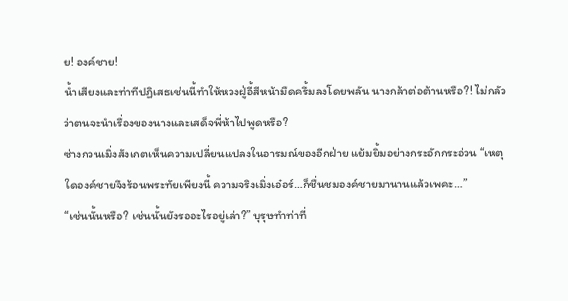ย! องค์ชาย!
น้ำเสียงและท่าทีปฏิเสธเช่นนี้ทำให้หวงฝู่อี้สีหน้ามืดครึ้มลงโดยพลัน นางกล้าต่อต้านหรือ?! ไม่กลัวว่าตนจะนำเรื่องของนางและเสด็จพี่ห้าไปพูดหรือ?
ซ่างกวนเมิ่งสังเกตเห็นความเปลี่ยนแปลงในอารมณ์ของอีกฝ่าย แย้มยิ้มอย่างกระอักกระอ่วน “เหตุใดองค์ชายจึงร้อนพระทัยเพียงนี้ ความจริงเมิ่งเอ๋อร์…ก็ชื่นชมองค์ชายมานานแล้วเพคะ…”
“เช่นนั้นหรือ? เช่นนั้นยังรออะไรอยู่เล่า?” บุรุษทำท่าที่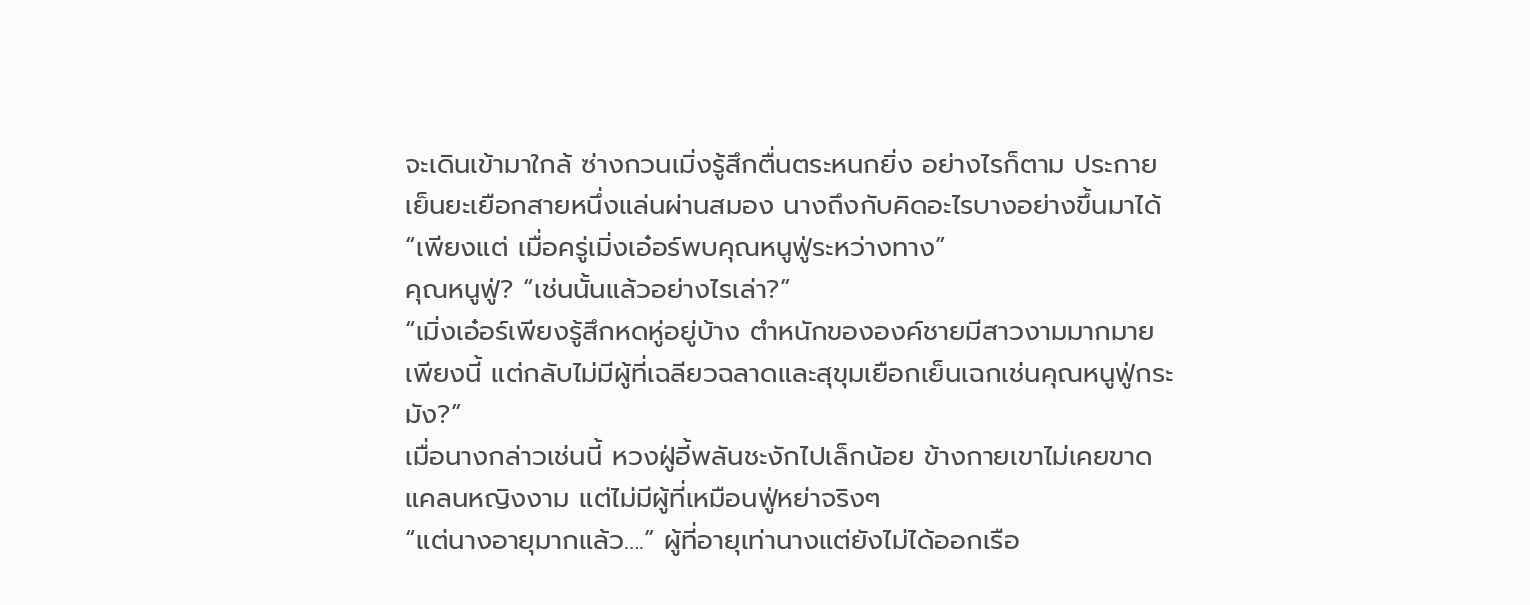จะเดินเข้ามาใกล้ ซ่างกวนเมิ่งรู้สึกตื่นตระหนกยิ่ง อย่างไรก็ตาม ประกายเย็นยะเยือกสายหนึ่งแล่นผ่านสมอง นางถึงกับคิดอะไรบางอย่างขึ้นมาได้ “เพียงแต่ เมื่อครู่เมิ่งเอ๋อร์พบคุณหนูฟู่ระหว่างทาง”
คุณหนูฟู่? “เช่นนั้นแล้วอย่างไรเล่า?”
“เมิ่งเอ๋อร์เพียงรู้สึกหดหู่อยู่บ้าง ตำหนักขององค์ชายมีสาวงามมากมายเพียงนี้ แต่กลับไม่มีผู้ที่เฉลียวฉลาดและสุขุมเยือกเย็นเฉกเช่นคุณหนูฟู่กระมัง?”
เมื่อนางกล่าวเช่นนี้ หวงฝู่อี้พลันชะงักไปเล็กน้อย ข้างกายเขาไม่เคยขาดแคลนหญิงงาม แต่ไม่มีผู้ที่เหมือนฟู่หย่าจริงๆ
“แต่นางอายุมากแล้ว….” ผู้ที่อายุเท่านางแต่ยังไม่ได้ออกเรือ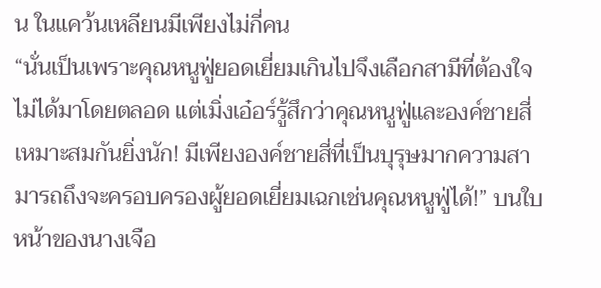น ในแคว้นเหลียนมีเพียงไม่กี่คน
“นั่นเป็นเพราะคุณหนูฟู่ยอดเยี่ยมเกินไปจึงเลือกสามีที่ต้องใจไม่ได้มาโดยตลอด แต่เมิ่งเอ๋อร์รู้สึกว่าคุณหนูฟู่และองค์ชายสี่เหมาะสมกันยิ่งนัก! มีเพียงองค์ชายสี่ที่เป็นบุรุษมากความสามารถถึงจะครอบครองผู้ยอดเยี่ยมเฉกเช่นคุณหนูฟู่ได้!” บนใบหน้าของนางเจือ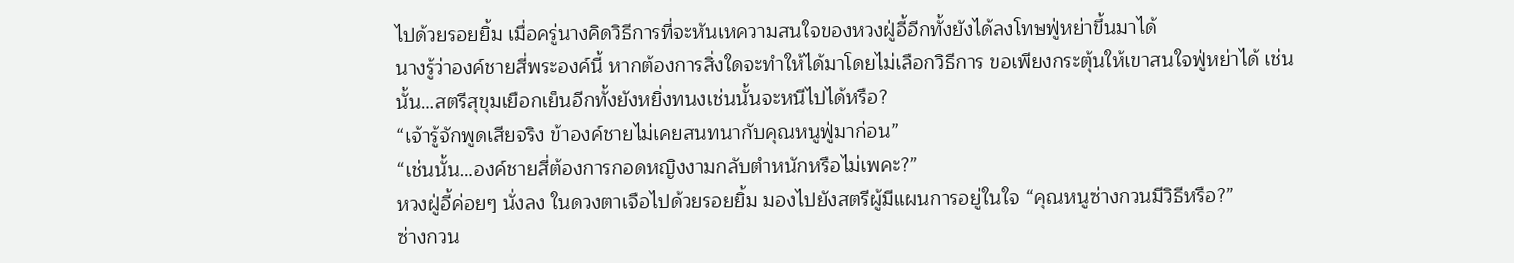ไปด้วยรอยยิ้ม เมื่อครู่นางคิดวิธีการที่จะหันเหความสนใจของหวงฝู่อี้อีกทั้งยังได้ลงโทษฟู่หย่าขึ้นมาได้
นางรู้ว่าองค์ชายสี่พระองค์นี้ หากต้องการสิ่งใดจะทำให้ได้มาโดยไม่เลือกวิธีการ ขอเพียงกระตุ้นให้เขาสนใจฟู่หย่าได้ เช่นนั้น…สตรีสุขุมเยือกเย็นอีกทั้งยังหยิ่งทนงเช่นนั้นจะหนีไปได้หรือ?
“เจ้ารู้จักพูดเสียจริง ข้าองค์ชายไม่เคยสนทนากับคุณหนูฟู่มาก่อน”
“เช่นนั้น…องค์ชายสี่ต้องการกอดหญิงงามกลับตำหนักหรือไม่เพคะ?”
หวงฝู่อี้ค่อยๆ นั่งลง ในดวงตาเจือไปด้วยรอยยิ้ม มองไปยังสตรีผู้มีแผนการอยู่ในใจ “คุณหนูซ่างกวนมีวิธีหรือ?”
ซ่างกวน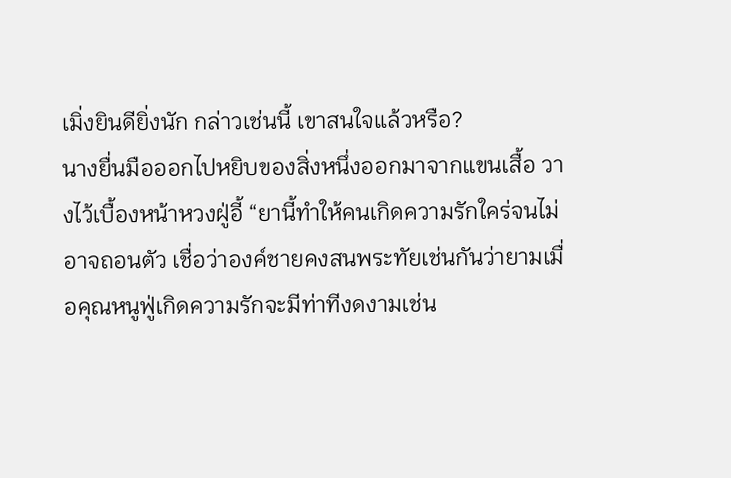เมิ่งยินดียิ่งนัก กล่าวเช่นนี้ เขาสนใจแล้วหรือ?
นางยื่นมือออกไปหยิบของสิ่งหนึ่งออกมาจากแขนเสื้อ วางไว้เบื้องหน้าหวงฝู่อี้ “ยานี้ทำให้คนเกิดความรักใคร่จนไม่อาจถอนตัว เชื่อว่าองค์ชายคงสนพระทัยเช่นกันว่ายามเมื่อคุณหนูฟู่เกิดความรักจะมีท่าทีงดงามเช่น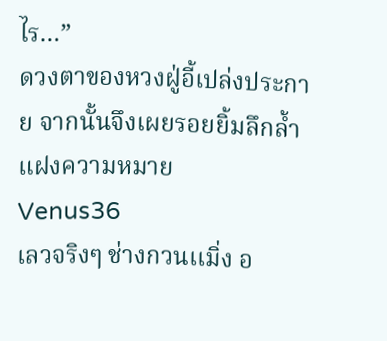ไร…”
ดวงตาของหวงฝู่อี้เปล่งประกาย จากนั้นจึงเผยรอยยิ้มลึกล้ำแฝงความหมาย
Venus36
เลวจริงๆ ช่างกวนเเมิ่ง อ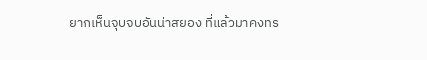ยากเห็นจุบจบอันน่าสยอง ที่แล้วมาคงทร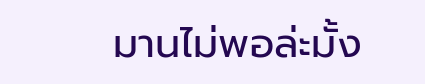มานไม่พอล่ะมั้ง